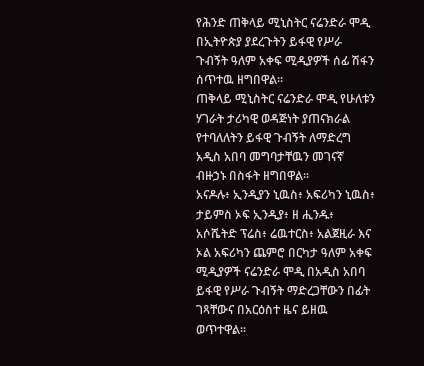የሕንድ ጠቅላይ ሚኒስትር ናሬንድራ ሞዲ በኢትዮጵያ ያደረጉትን ይፋዊ የሥራ ጉብኝት ዓለም አቀፍ ሚዲያዎች ሰፊ ሽፋን ሰጥተዉ ዘግበዋል፡፡
ጠቅላይ ሚኒስትር ናሬንድራ ሞዲ የሁለቱን ሃገራት ታሪካዊ ወዳጅነት ያጠናክራል የተባለለትን ይፋዊ ጉብኝት ለማድረግ አዲስ አበባ መግባታቸዉን መገናኛ ብዙኃኑ በስፋት ዘግበዋል፡፡
አናዶሉ፥ ኢንዲያን ኒዉስ፥ አፍሪካን ኒዉስ፥ ታይምስ ኦፍ ኢንዲያ፥ ዘ ሒንዱ፥ አሶሼትድ ፕሬስ፥ ሬዉተርስ፥ አልጀዚራ እና ኦል አፍሪካን ጨምሮ በርካታ ዓለም አቀፍ ሚዲያዎች ናሬንድራ ሞዲ በአዲስ አበባ ይፋዊ የሥራ ጉብኝት ማድረጋቸውን በፊት ገጻቸውና በአርዕስተ ዜና ይዘዉ ወጥተዋል፡፡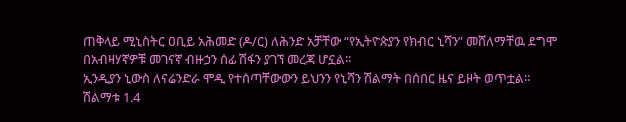ጠቅላይ ሚኒስትር ዐቢይ አሕመድ (ዶ/ር) ለሕንድ አቻቸው “የኢትዮጵያን የክብር ኒሻን” መሸለማቸዉ ደግሞ በአብዛሃኛዎቹ መገናኛ ብዙኃን ሰፊ ሽፋን ያገኘ መረጃ ሆኗል፡፡
ኢንዲያን ኒውስ ለናሬንድራ ሞዲ የተሰጣቸውውን ይህንን የኒሻን ሽልማት በሰበር ዜና ይዞት ወጥቷል።
ሽልማቱ 1.4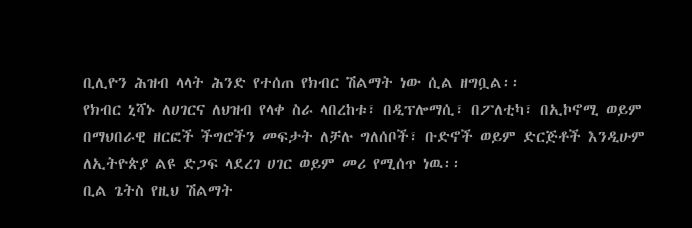ቢሊዮን ሕዝብ ላላት ሕንድ የተሰጠ የክብር ሽልማት ነው ሲል ዘግቧል፡፡
የክብር ኒሻኑ ለሀገርና ለህዝብ የላቀ ስራ ላበረከቱ፣ በዲፕሎማሲ፣ በፖለቲካ፣ በኢኮኖሚ ወይም በማህበራዊ ዘርፎች ችግሮችን መፍታት ለቻሉ ግለሰቦች፣ ቡድኖች ወይም ድርጅቶች እንዲሁም ለኢትዮጵያ ልዩ ድጋፍ ላደረገ ሀገር ወይም መሪ የሚሰጥ ነዉ፡፡
ቢል ጌትስ የዚህ ሽልማት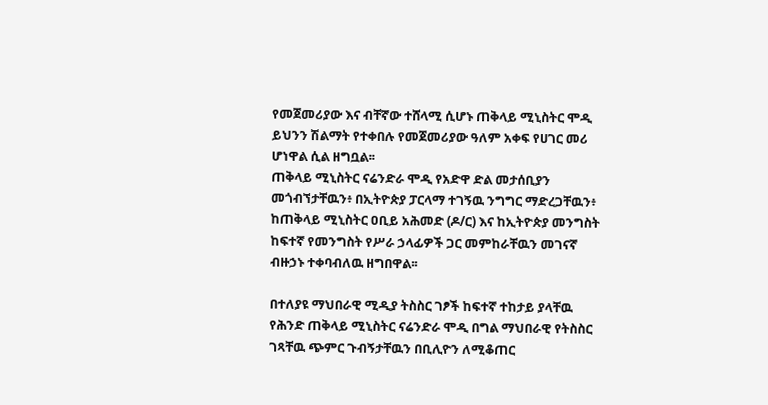የመጀመሪያው እና ብቸኛው ተሸላሚ ሲሆኑ ጠቅላይ ሚኒስትር ሞዲ ይህንን ሽልማት የተቀበሉ የመጀመሪያው ዓለም አቀፍ የሀገር መሪ ሆነዋል ሲል ዘግቧል፡፡
ጠቅላይ ሚኒስትር ናሬንድራ ሞዲ የአድዋ ድል መታሰቢያን መጎብኘታቸዉን፥ በኢትዮጵያ ፓርላማ ተገኝዉ ንግግር ማድረጋቸዉን፥ ከጠቅላይ ሚኒስትር ዐቢይ አሕመድ (ዶ/ር) እና ከኢትዮጵያ መንግስት ከፍተኛ የመንግስት የሥራ ኃላፊዎች ጋር መምከራቸዉን መገናኛ ብዙኃኑ ተቀባብለዉ ዘግበዋል፡፡

በተለያዩ ማህበራዊ ሚዲያ ትስስር ገፆች ከፍተኛ ተከታይ ያላቸዉ የሕንድ ጠቅላይ ሚኒስትር ናሬንድራ ሞዲ በግል ማህበራዊ የትስስር ገጻቸዉ ጭምር ጉብኝታቸዉን በቢሊዮን ለሚቆጠር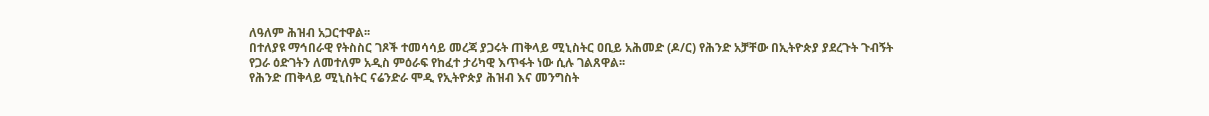ለዓለም ሕዝብ አጋርተዋል፡፡
በተለያዩ ማኅበራዊ የትስስር ገጾች ተመሳሳይ መረጃ ያጋሩት ጠቅላይ ሚኒስትር ዐቢይ አሕመድ (ዶ/ር) የሕንድ አቻቸው በኢትዮጵያ ያደረጉት ጉብኝት የጋራ ዕድገትን ለመተለም አዲስ ምዕራፍ የከፈተ ታሪካዊ እጥፋት ነው ሲሉ ገልጸዋል፡፡
የሕንድ ጠቅላይ ሚኒስትር ናሬንድራ ሞዲ የኢትዮጵያ ሕዝብ እና መንግስት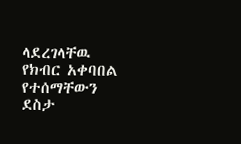ላደረገላቸዉ የክብር አቀባበል የተሰማቸውን ደስታ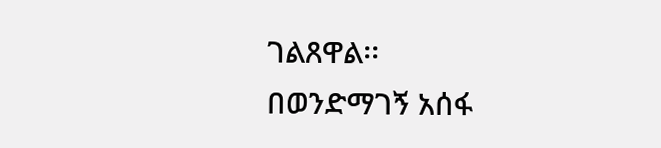ገልጸዋል፡፡
በወንድማገኝ አሰፋ